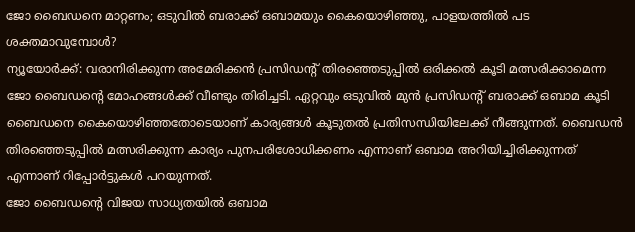ജോ ബൈഡനെ മാറ്റണം; ഒടുവിൽ ബരാക്ക് ഒബാമയും കൈയൊഴിഞ്ഞു, പാളയത്തിൽ പട ശക്തമാവുമ്പോൾ?
ന്യൂയോർക്ക്: വരാനിരിക്കുന്ന അമേരിക്കൻ പ്രസിഡന്റ് തിരഞ്ഞെടുപ്പിൽ ഒരിക്കൽ കൂടി മത്സരിക്കാമെന്ന ജോ ബൈഡന്റെ മോഹങ്ങൾക്ക് വീണ്ടും തിരിച്ചടി. ഏറ്റവും ഒടുവിൽ മുൻ പ്രസിഡന്റ് ബരാക്ക് ഒബാമ കൂടി ബൈഡനെ കൈയൊഴിഞ്ഞതോടെയാണ് കാര്യങ്ങൾ കൂടുതൽ പ്രതിസന്ധിയിലേക്ക് നീങ്ങുന്നത്. ബൈഡൻ തിരഞ്ഞെടുപ്പിൽ മത്സരിക്കുന്ന കാര്യം പുനപരിശോധിക്കണം എന്നാണ് ഒബാമ അറിയിച്ചിരിക്കുന്നത് എന്നാണ് റിപ്പോർട്ടുകൾ പറയുന്നത്.
ജോ ബൈഡന്റെ വിജയ സാധ്യതയിൽ ഒബാമ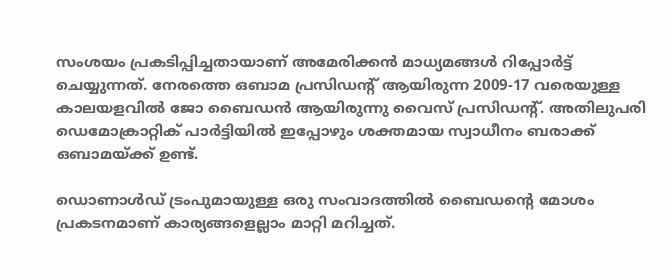സംശയം പ്രകടിപ്പിച്ചതായാണ് അമേരിക്കൻ മാധ്യമങ്ങൾ റിപ്പോർട്ട് ചെയ്യുന്നത്. നേരത്തെ ഒബാമ പ്രസിഡന്റ് ആയിരുന്ന 2009-17 വരെയുള്ള കാലയളവിൽ ജോ ബൈഡൻ ആയിരുന്നു വൈസ് പ്രസിഡന്റ്. അതിലുപരി ഡെമോക്രാറ്റിക് പാർട്ടിയിൽ ഇപ്പോഴും ശക്തമായ സ്വാധീനം ബരാക്ക് ഒബാമയ്ക്ക് ഉണ്ട്.

ഡൊണാൾഡ് ട്രംപുമായുള്ള ഒരു സംവാദത്തിൽ ബൈഡന്റെ മോശം പ്രകടനമാണ് കാര്യങ്ങളെല്ലാം മാറ്റി മറിച്ചത്.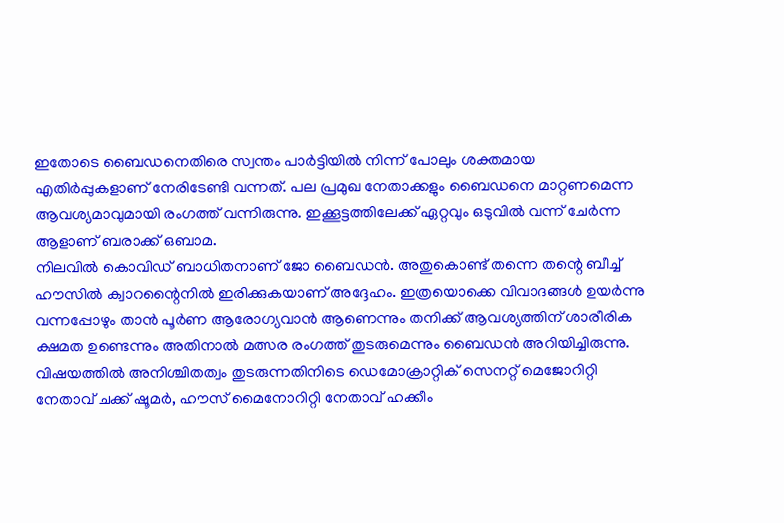ഇതോടെ ബൈഡനെതിരെ സ്വന്തം പാർട്ടിയിൽ നിന്ന് പോലും ശക്തമായ എതിർപ്പുകളാണ് നേരിടേണ്ടി വന്നത്. പല പ്രമുഖ നേതാക്കളും ബൈഡനെ മാറ്റണമെന്ന ആവശ്യമാവുമായി രംഗത്ത് വന്നിരുന്നു. ഇക്കൂട്ടത്തിലേക്ക് ഏറ്റവും ഒടുവിൽ വന്ന് ചേർന്ന ആളാണ് ബരാക്ക് ഒബാമ.
നിലവിൽ കൊവിഡ് ബാധിതനാണ് ജോ ബൈഡൻ. അതുകൊണ്ട് തന്നെ തന്റെ ബീച്ച് ഹൗസിൽ ക്വാറന്റൈനിൽ ഇരിക്കുകയാണ് അദ്ദേഹം. ഇത്രയൊക്കെ വിവാദങ്ങൾ ഉയർന്നു വന്നപ്പോഴും താൻ പൂർണ ആരോഗ്യവാൻ ആണെന്നും തനിക്ക് ആവശ്യത്തിന് ശാരീരിക ക്ഷമത ഉണ്ടെന്നും അതിനാൽ മത്സര രംഗത്ത് തുടരുമെന്നും ബൈഡൻ അറിയിച്ചിരുന്നു.
വിഷയത്തിൽ അനിശ്ചിതത്വം തുടരുന്നതിനിടെ ഡെമോക്രാറ്റിക് സെനറ്റ് മെജോറിറ്റി നേതാവ് ചക്ക് ഷൂമർ, ഹൗസ് മൈനോറിറ്റി നേതാവ് ഹക്കീം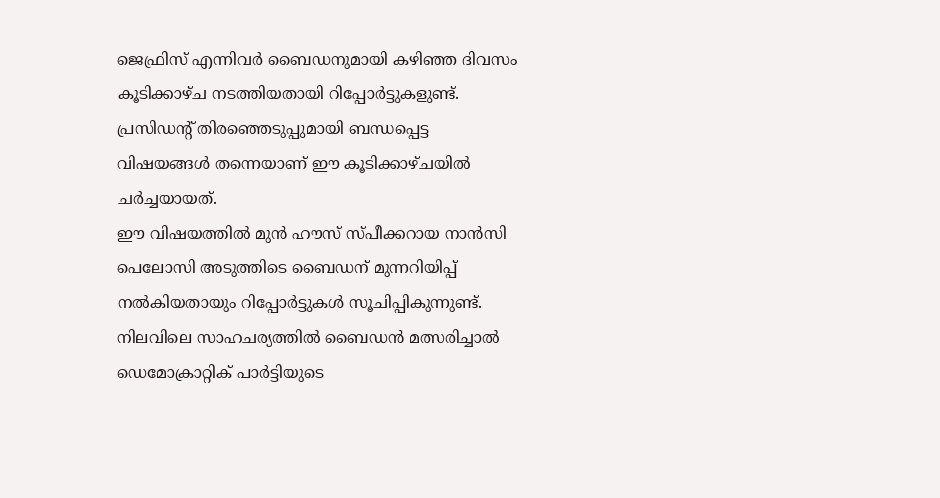ജെഫ്രിസ് എന്നിവർ ബൈഡനുമായി കഴിഞ്ഞ ദിവസം കൂടിക്കാഴ്ച നടത്തിയതായി റിപ്പോർട്ടുകളുണ്ട്. പ്രസിഡന്റ് തിരഞ്ഞെടുപ്പുമായി ബന്ധപ്പെട്ട വിഷയങ്ങൾ തന്നെയാണ് ഈ കൂടിക്കാഴ്ചയിൽ ചർച്ചയായത്.
ഈ വിഷയത്തിൽ മുൻ ഹൗസ് സ്പീക്കറായ നാൻസി പെലോസി അടുത്തിടെ ബൈഡന് മുന്നറിയിപ്പ് നൽകിയതായും റിപ്പോർട്ടുകൾ സൂചിപ്പികുന്നുണ്ട്. നിലവിലെ സാഹചര്യത്തിൽ ബൈഡൻ മത്സരിച്ചാൽ ഡെമോക്രാറ്റിക് പാർട്ടിയുടെ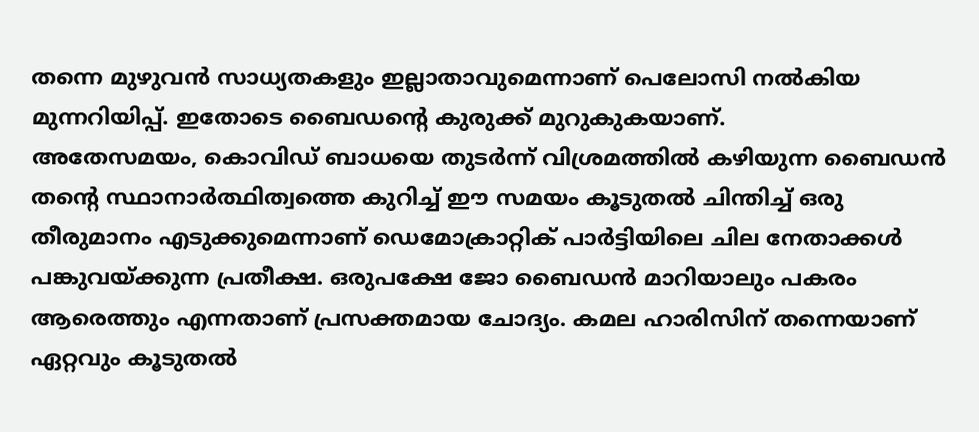തന്നെ മുഴുവൻ സാധ്യതകളും ഇല്ലാതാവുമെന്നാണ് പെലോസി നൽകിയ മുന്നറിയിപ്പ്. ഇതോടെ ബൈഡന്റെ കുരുക്ക് മുറുകുകയാണ്.
അതേസമയം, കൊവിഡ് ബാധയെ തുടർന്ന് വിശ്രമത്തിൽ കഴിയുന്ന ബൈഡൻ തന്റെ സ്ഥാനാർത്ഥിത്വത്തെ കുറിച്ച് ഈ സമയം കൂടുതൽ ചിന്തിച്ച് ഒരു തീരുമാനം എടുക്കുമെന്നാണ് ഡെമോക്രാറ്റിക് പാർട്ടിയിലെ ചില നേതാക്കൾ പങ്കുവയ്ക്കുന്ന പ്രതീക്ഷ. ഒരുപക്ഷേ ജോ ബൈഡൻ മാറിയാലും പകരം ആരെത്തും എന്നതാണ് പ്രസക്തമായ ചോദ്യം. കമല ഹാരിസിന് തന്നെയാണ് ഏറ്റവും കൂടുതൽ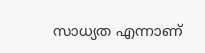സാധ്യത എന്നാണ്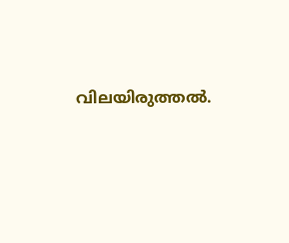വിലയിരുത്തൽ.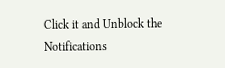Click it and Unblock the Notifications